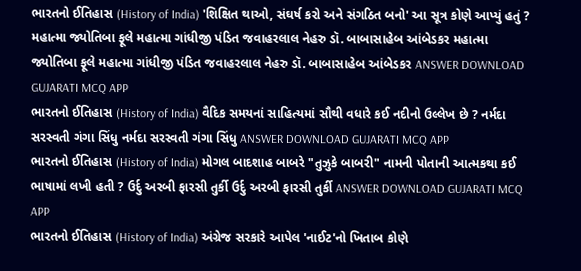ભારતનો ઈતિહાસ (History of India) 'શિક્ષિત થાઓ, સંઘર્ષ કરો અને સંગઠિત બનો' આ સૂત્ર કોણે આપ્યું હતું ? મહાત્મા જ્યોતિબા ફૂલે મહાત્મા ગાંધીજી પંડિત જવાહરલાલ નેહરુ ડૉ. બાબાસાહેબ આંબેડકર મહાત્મા જ્યોતિબા ફૂલે મહાત્મા ગાંધીજી પંડિત જવાહરલાલ નેહરુ ડૉ. બાબાસાહેબ આંબેડકર ANSWER DOWNLOAD GUJARATI MCQ APP
ભારતનો ઈતિહાસ (History of India) વૈદિક સમયનાં સાહિત્યમાં સૌથી વધારે કઈ નદીનો ઉલ્લેખ છે ? નર્મદા સરસ્વતી ગંગા સિંધુ નર્મદા સરસ્વતી ગંગા સિંધુ ANSWER DOWNLOAD GUJARATI MCQ APP
ભારતનો ઈતિહાસ (History of India) મોગલ બાદશાહ બાબરે "તુઝુકે બાબરી" નામની પોતાની આત્મકથા કઈ ભાષામાં લખી હતી ? ઉર્દુ અરબી ફારસી તુર્કી ઉર્દુ અરબી ફારસી તુર્કી ANSWER DOWNLOAD GUJARATI MCQ APP
ભારતનો ઈતિહાસ (History of India) અંગ્રેજ સરકારે આપેલ 'નાઈટ'નો ખિતાબ કોણે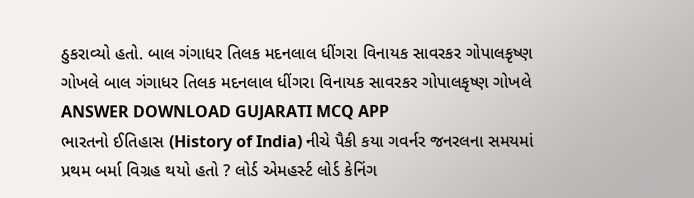ઠુકરાવ્યો હતો. બાલ ગંગાધર તિલક મદનલાલ ધીંગરા વિનાયક સાવરકર ગોપાલકૃષ્ણ ગોખલે બાલ ગંગાધર તિલક મદનલાલ ધીંગરા વિનાયક સાવરકર ગોપાલકૃષ્ણ ગોખલે ANSWER DOWNLOAD GUJARATI MCQ APP
ભારતનો ઈતિહાસ (History of India) નીચે પૈકી કયા ગવર્નર જનરલના સમયમાં પ્રથમ બર્મા વિગ્રહ થયો હતો ? લોર્ડ એમહર્સ્ટ લોર્ડ કેનિંગ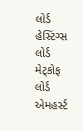લોર્ડ હેસ્ટિંગ્સ લોર્ડ મેટ્કોફ લોર્ડ એમહર્સ્ટ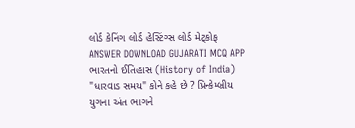લોર્ડ કેનિંગ લોર્ડ હેસ્ટિંગ્સ લોર્ડ મેટ્કોફ ANSWER DOWNLOAD GUJARATI MCQ APP
ભારતનો ઈતિહાસ (History of India) "ધારવાડ સમય" કોને કહે છે ? પ્રિન્કેમ્બ્રીય યુગના અંત ભાગને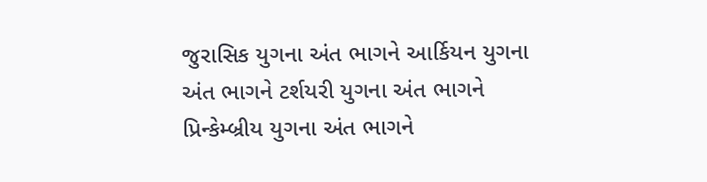જુરાસિક યુગના અંત ભાગને આર્કિયન યુગના અંત ભાગને ટર્શયરી યુગના અંત ભાગને પ્રિન્કેમ્બ્રીય યુગના અંત ભાગને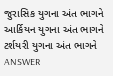જુરાસિક યુગના અંત ભાગને આર્કિયન યુગના અંત ભાગને ટર્શયરી યુગના અંત ભાગને ANSWER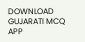DOWNLOAD GUJARATI MCQ APP